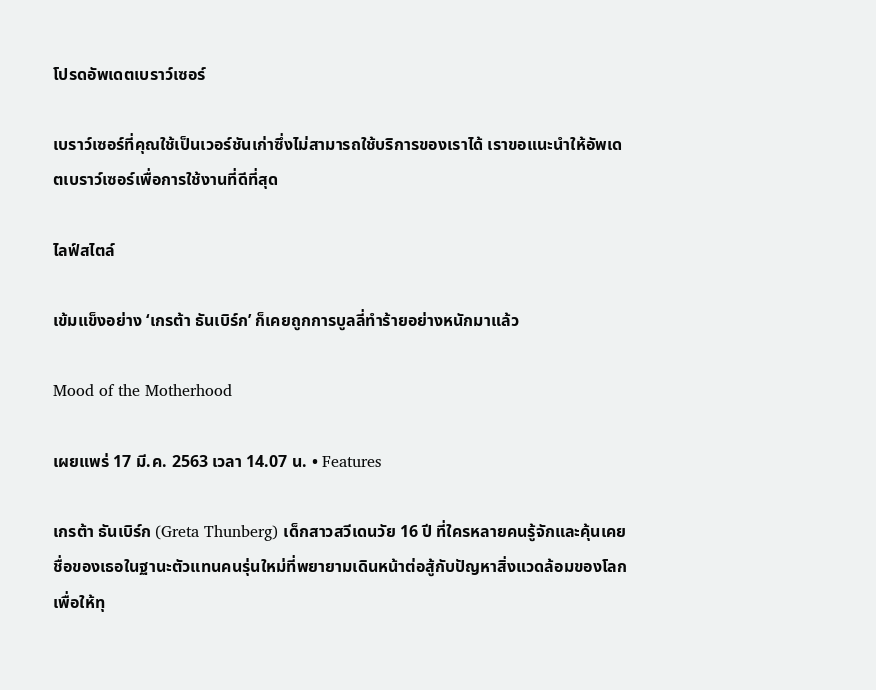โปรดอัพเดตเบราว์เซอร์

เบราว์เซอร์ที่คุณใช้เป็นเวอร์ชันเก่าซึ่งไม่สามารถใช้บริการของเราได้ เราขอแนะนำให้อัพเดตเบราว์เซอร์เพื่อการใช้งานที่ดีที่สุด

ไลฟ์สไตล์

เข้มแข็งอย่าง ‘เกรต้า ธันเบิร์ก’ ก็เคยถูกการบูลลี่ทำร้ายอย่างหนักมาแล้ว

Mood of the Motherhood

เผยแพร่ 17 มี.ค. 2563 เวลา 14.07 น. • Features

เกรต้า ธันเบิร์ก (Greta Thunberg) เด็กสาวสวีเดนวัย 16 ปี ที่ใครหลายคนรู้จักและคุ้นเคยชื่อของเธอในฐานะตัวแทนคนรุ่นใหม่ที่พยายามเดินหน้าต่อสู้กับปัญหาสิ่งแวดล้อมของโลก เพื่อให้ทุ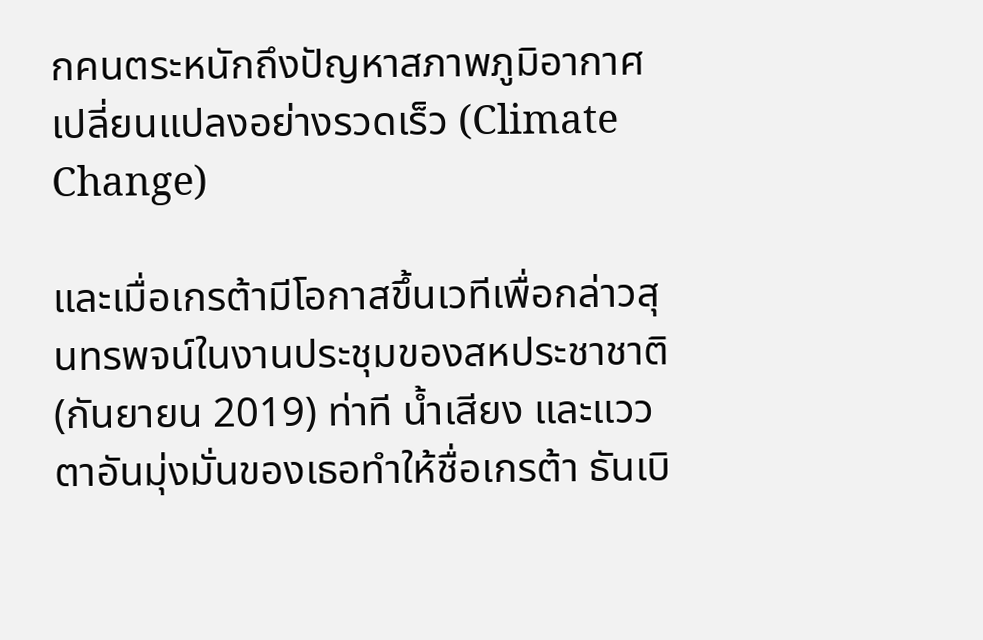กคนตระหนักถึงปัญหาสภาพภูมิอากาศเปลี่ยนแปลงอย่างรวดเร็ว (Climate Change)

และเมื่อเกรต้ามีโอกาสขึ้นเวทีเพื่อกล่าวสุนทรพจน์ในงานประชุมของสหประชาชาติ (กันยายน 2019) ท่าที น้ำเสียง และแววตาอันมุ่งมั่นของเธอทำให้ชื่อเกรต้า ธันเบิ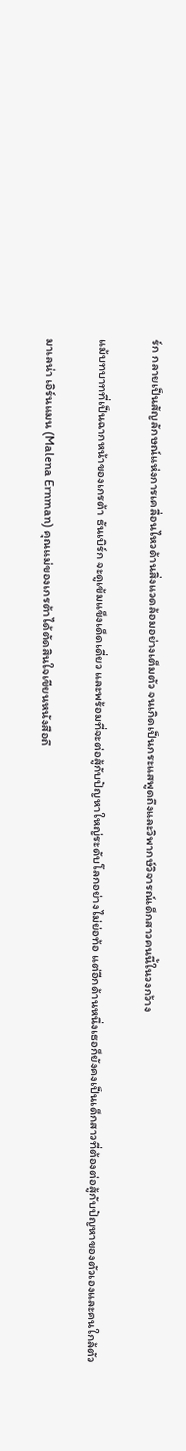ร์ก กลายเป็นสัญลักษณ์แห่งการเคลื่อนไหวด้านสิ่งแวดล้อมอย่างเต็มตัว จนเกิดเป็นกระแสพูดถึงและวิพากษ์วิจารณ์เด็กสาวคนนี้ในวงกว้าง

แม้บทบาทที่เป็นฉากหน้าของเกรต้า ธันเบิร์ก จะดูเข้มแข็งเด็ดเดี่ยว และพร้อมที่จะต่อสู้กับปัญหาใหญ่ระดับโลกอย่างไม่ย่อท้อ แต่อีกด้านหนึ่งเธอก็ยังคงเป็นเด็กสาวที่ต้องต่อสู้กับปัญหาของตัวเองและคนใกล้ตัว

มาเลน่า เอิร์นแมน (Malena Ernman) คุณแม่ของเกรต้าได้ตัดสินใจเขียนหนังสือถึ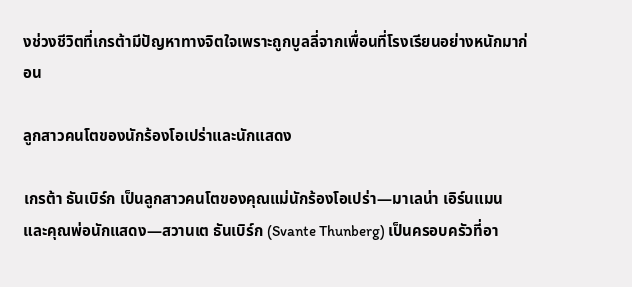งช่วงชีวิตที่เกรต้ามีปัญหาทางจิตใจเพราะถูกบูลลี่จากเพื่อนที่โรงเรียนอย่างหนักมาก่อน

ลูกสาวคนโตของนักร้องโอเปร่าและนักแสดง

เกรต้า ธันเบิร์ก เป็นลูกสาวคนโตของคุณแม่นักร้องโอเปร่า—มาเลน่า เอิร์นแมน  และคุณพ่อนักแสดง—สวานเต ธันเบิร์ก (Svante Thunberg) เป็นครอบครัวที่อา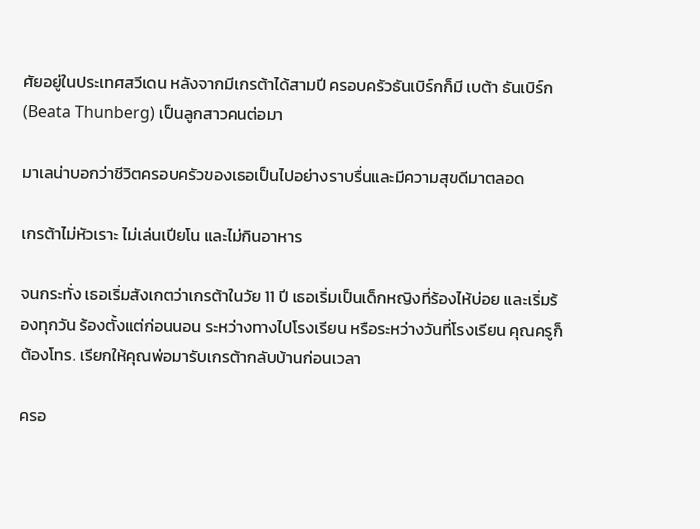ศัยอยู่ในประเทศสวีเดน หลังจากมีเกรต้าได้สามปี ครอบครัวธันเบิร์กก็มี เบต้า ธันเบิร์ก (Beata Thunberg) เป็นลูกสาวคนต่อมา

มาเลน่าบอกว่าชีวิตครอบครัวของเธอเป็นไปอย่างราบรื่นและมีความสุขดีมาตลอด

เกรต้าไม่หัวเราะ ไม่เล่นเปียโน และไม่กินอาหาร

จนกระทั่ง เธอเริ่มสังเกตว่าเกรต้าในวัย 11 ปี เธอเริ่มเป็นเด็กหญิงที่ร้องไห้บ่อย และเริ่มร้องทุกวัน ร้องตั้งแต่ก่อนนอน ระหว่างทางไปโรงเรียน หรือระหว่างวันที่โรงเรียน คุณครูก็ต้องโทร. เรียกให้คุณพ่อมารับเกรต้ากลับบ้านก่อนเวลา

ครอ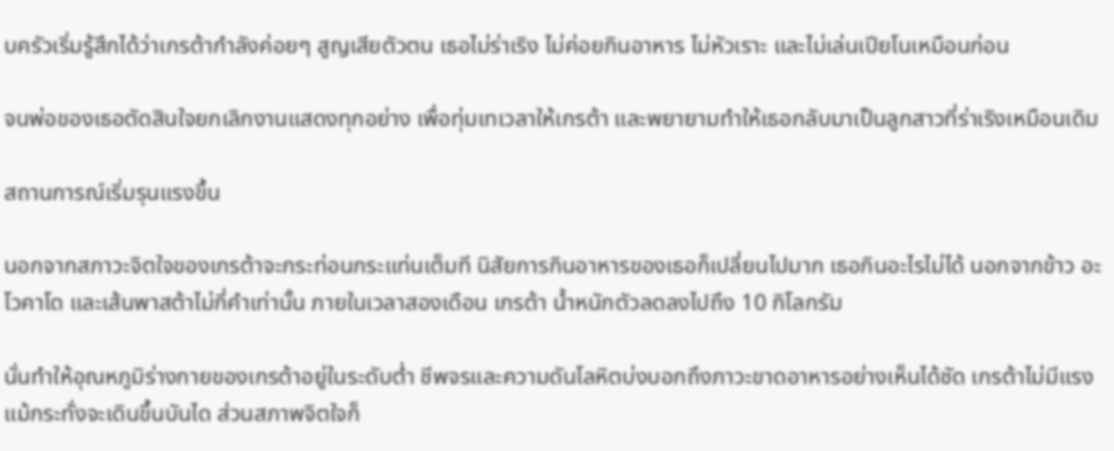บครัวเริ่มรู้สึกได้ว่าเกรต้ากำลังค่อยๆ สูญเสียตัวตน เธอไม่ร่าเริง ไม่ค่อยกินอาหาร ไม่หัวเราะ และไม่เล่นเปียโนเหมือนก่อน

จนพ่อของเธอตัดสินใจยกเลิกงานแสดงทุกอย่าง เพื่อทุ่มเทเวลาให้เกรต้า และพยายามทำให้เธอกลับมาเป็นลูกสาวที่ร่าเริงเหมือนเดิม

สถานการณ์เริ่มรุนแรงขึ้น

นอกจากสภาวะจิตใจของเกรต้าจะกระท่อนกระแท่นเต็มที นิสัยการกินอาหารของเธอก็เปลี่ยนไปมาก เธอกินอะไรไม่ได้ นอกจากข้าว อะโวคาโด และเส้นพาสต้าไม่กี่คำเท่านั้น ภายในเวลาสองเดือน เกรต้า น้ำหนักตัวลดลงไปถึง 10 กิโลกรัม

นั่นทำให้อุณหภูมิร่างกายของเกรต้าอยู่ในระดับต่ำ ชีพจรและความดันโลหิตบ่งบอกถึงภาวะขาดอาหารอย่างเห็นได้ชัด เกรต้าไม่มีแรงแม้กระทั่งจะเดินขึ้นบันได ส่วนสภาพจิตใจก็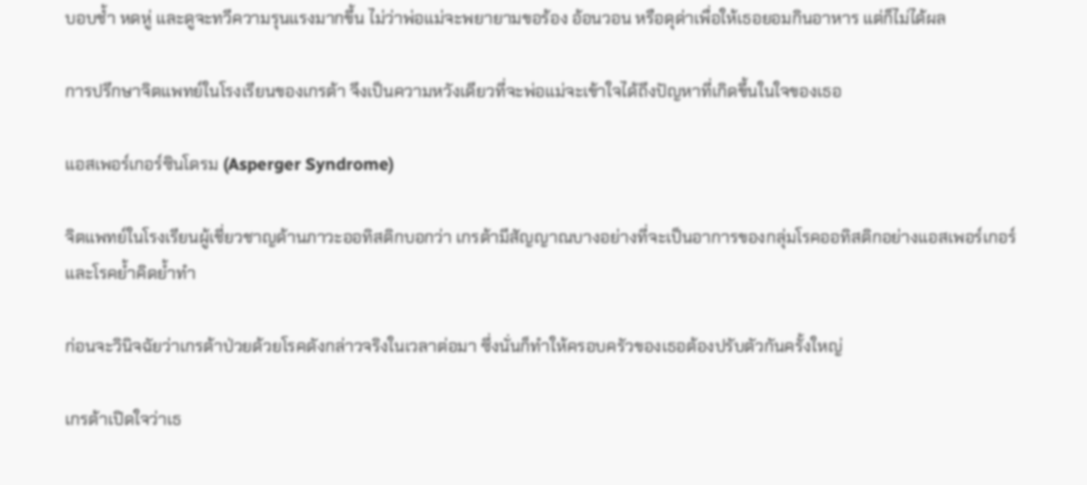บอบช้ำ หดหู่ และดูจะทวีความรุนแรงมากขึ้น ไม่ว่าพ่อแม่จะพยายามขอร้อง อ้อนวอน หรือดุด่าเพื่อให้เธอยอมกินอาหาร แต่ก็ไม่ได้ผล

การปรึกษาจิตแพทย์ในโรงเรียนของเกรต้า จึงเป็นความหวังเดียวที่จะพ่อแม่จะเข้าใจได้ถึงปัญหาที่เกิดขึ้นในใจของเธอ

แอสเพอร์เกอร์ซินโดรม (Asperger Syndrome)

จิตแพทย์ในโรงเรียนผู้เชี่ยวชาญด้านภาวะออทิสติกบอกว่า เกรต้ามีสัญญาณบางอย่างที่จะเป็นอาการของกลุ่มโรคออทิสติกอย่างแอสเพอร์เกอร์และโรคย้ำคิดย้ำทำ

ก่อนจะวินิจฉัยว่าเกรต้าป่วยด้วยโรคดังกล่าวจริงในเวลาต่อมา ซึ่งนั่นก็ทำให้ครอบครัวของเธอต้องปรับตัวกันครั้งใหญ่

เกรต้าเปิดใจว่าเธ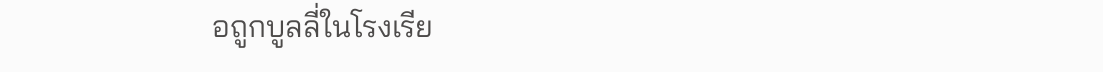อถูกบูลลี่ในโรงเรีย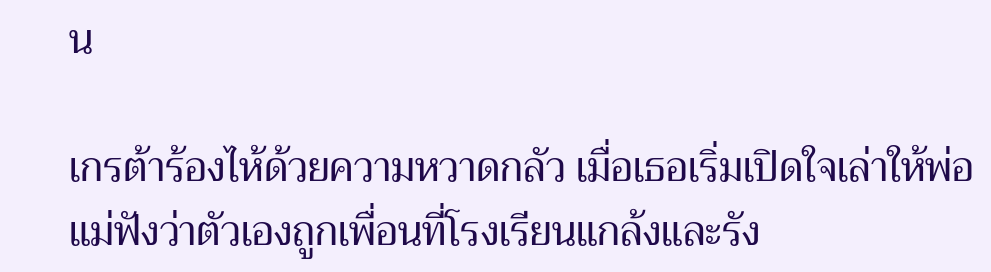น

เกรต้าร้องไห้ด้วยความหวาดกลัว เมื่อเธอเริ่มเปิดใจเล่าให้พ่อแม่ฟังว่าตัวเองถูกเพื่อนที่โรงเรียนแกล้งและรัง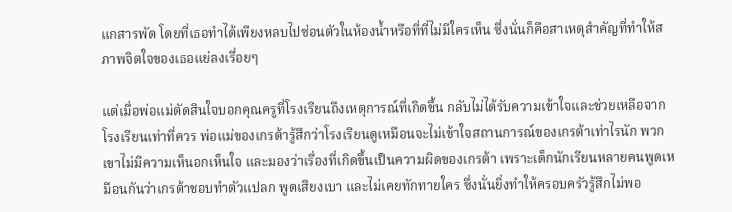แกสารพัด โดยที่เธอทำได้เพียงหลบไปซ่อนตัวในห้องน้ำหรือที่ที่ไม่มีใครเห็น ซึ่งนั่นก็คือสาเหตุสำคัญที่ทำให้สภาพจิตใจของเธอแย่ลงเรื่อยๆ

แต่เมื่อพ่อแม่ตัดสินใจบอกคุณครูที่โรงเรียนถึงเหตุการณ์ที่เกิดขึ้น กลับไม่ได้รับความเข้าใจและช่วยเหลือจากโรงเรียนเท่าที่ควร พ่อแม่ของเกรต้ารู้สึกว่าโรงเรียนดูเหมือนจะไม่เข้าใจสถานการณ์ของเกรต้าเท่าไรนัก พวกเขาไม่มีความเห็นอกเห็นใจ และมองว่าเรื่องที่เกิดขึ้นเป็นความผิดของเกรต้า เพราะเด็กนักเรียนหลายคนพูดเหมือนกันว่าเกรต้าชอบทำตัวแปลก พูดเสียงเบา และไม่เคยทักทายใคร ซึ่งนั่นยิ่งทำให้ครอบครัวรู้สึกไม่พอ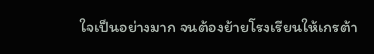ใจเป็นอย่างมาก จนต้องย้ายโรงเรียนให้เกรต้า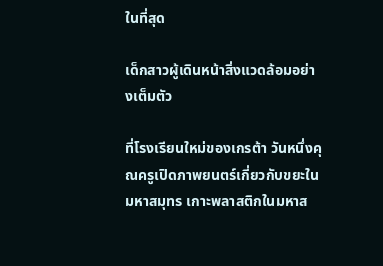ในที่สุด

เด็กสาวผู้เดินหน้าสิ่งแวดล้อมอย่างเต็มตัว

ที่โรงเรียนใหม่ของเกรต้า วันหนึ่งคุณครูเปิดภาพยนตร์เกี่ยวกับขยะในมหาสมุทร เกาะพลาสติกในมหาส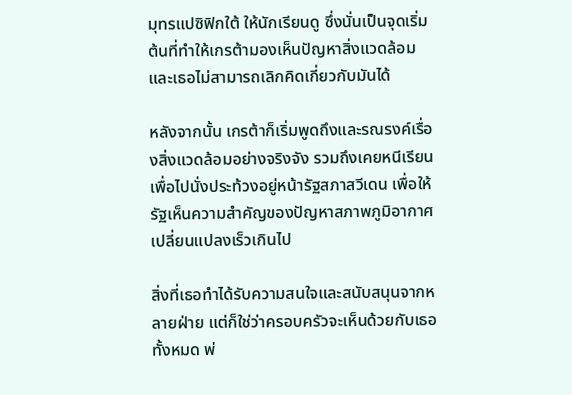มุทรแปซิฟิกใต้ ให้นักเรียนดู ซึ่งนั่นเป็นจุดเริ่มต้นที่ทำให้เกรต้ามองเห็นปัญหาสิ่งแวดล้อม และเธอไม่สามารถเลิกคิดเกี่ยวกับมันได้

หลังจากนั้น เกรต้าก็เริ่มพูดถึงและรณรงค์เรื่องสิ่งแวดล้อมอย่างจริงจัง รวมถึงเคยหนีเรียนเพื่อไปนั่งประท้วงอยู่หน้ารัฐสภาสวีเดน เพื่อให้รัฐเห็นความสำคัญของปัญหาสภาพภูมิอากาศเปลี่ยนแปลงเร็วเกินไป

สิ่งที่เธอทำได้รับความสนใจและสนับสนุนจากหลายฝ่าย แต่ก็ใช่ว่าครอบครัวจะเห็นด้วยกับเธอทั้งหมด พ่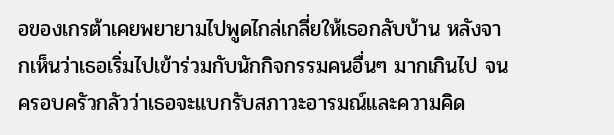อของเกรต้าเคยพยายามไปพูดไกล่เกลี่ยให้เธอกลับบ้าน หลังจากเห็นว่าเธอเริ่มไปเข้าร่วมกับนักกิจกรรมคนอื่นๆ มากเกินไป จนครอบครัวกลัวว่าเธอจะแบกรับสภาวะอารมณ์และความคิด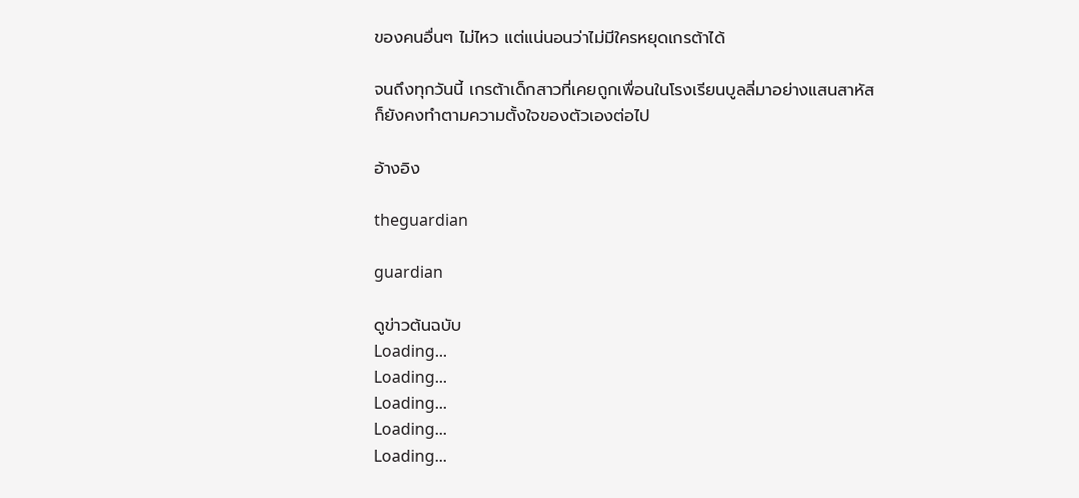ของคนอื่นๆ ไม่ไหว แต่แน่นอนว่าไม่มีใครหยุดเกรต้าได้

จนถึงทุกวันนี้ เกรต้าเด็กสาวที่เคยถูกเพื่อนในโรงเรียนบูลลี่มาอย่างแสนสาหัส ก็ยังคงทำตามความตั้งใจของตัวเองต่อไป

อ้างอิง

theguardian

guardian

ดูข่าวต้นฉบับ
Loading...
Loading...
Loading...
Loading...
Loading...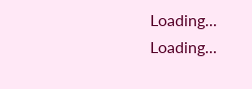Loading...
Loading...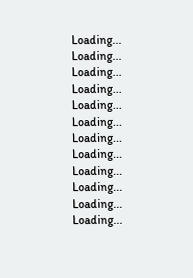Loading...
Loading...
Loading...
Loading...
Loading...
Loading...
Loading...
Loading...
Loading...
Loading...
Loading...
Loading...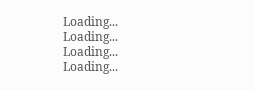Loading...
Loading...
Loading...
Loading...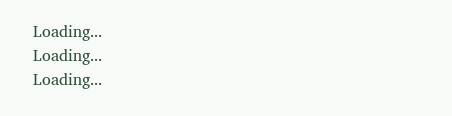Loading...
Loading...
Loading...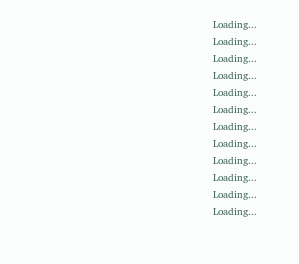Loading...
Loading...
Loading...
Loading...
Loading...
Loading...
Loading...
Loading...
Loading...
Loading...
Loading...
Loading...